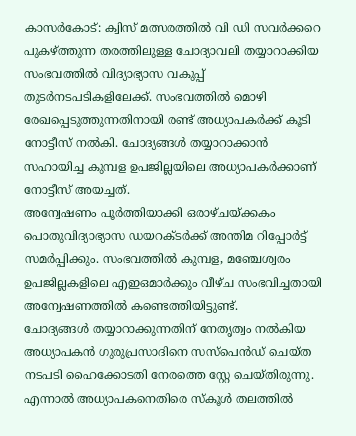കാസർകോട്: ക്വിസ് മത്സരത്തിൽ വി ഡി സവർക്കറെ പുകഴ്ത്തുന്ന തരത്തിലുള്ള ചോദ്യാവലി തയ്യാറാക്കിയ സംഭവത്തിൽ വിദ്യാഭ്യാസ വകുപ്പ് തുടർനടപടികളിലേക്ക്. സംഭവത്തിൽ മൊഴി രേഖപ്പെടുത്തുന്നതിനായി രണ്ട് അധ്യാപകർക്ക് കൂടി നോട്ടീസ് നൽകി. ചോദ്യങ്ങൾ തയ്യാറാക്കാൻ സഹായിച്ച കുമ്പള ഉപജില്ലയിലെ അധ്യാപകർക്കാണ് നോട്ടീസ് അയച്ചത്.
അന്വേഷണം പൂർത്തിയാക്കി ഒരാഴ്ചയ്ക്കകം പൊതുവിദ്യാഭ്യാസ ഡയറക്ടർക്ക് അന്തിമ റിപ്പോർട്ട് സമർപ്പിക്കും. സംഭവത്തിൽ കുമ്പള, മഞ്ചേശ്വരം ഉപജില്ലകളിലെ എഇഒമാർക്കും വീഴ്ച സംഭവിച്ചതായി അന്വേഷണത്തിൽ കണ്ടെത്തിയിട്ടുണ്ട്.
ചോദ്യങ്ങൾ തയ്യാറാക്കുന്നതിന് നേതൃത്വം നൽകിയ അധ്യാപകൻ ഗുരുപ്രസാദിനെ സസ്പെൻഡ് ചെയ്ത നടപടി ഹൈക്കോടതി നേരത്തെ സ്റ്റേ ചെയ്തിരുന്നു. എന്നാൽ അധ്യാപകനെതിരെ സ്കൂൾ തലത്തിൽ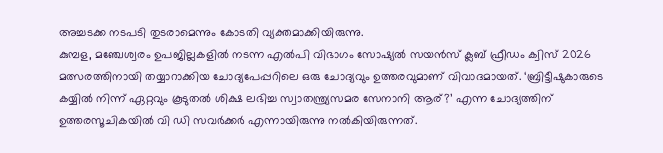അച്ചടക്ക നടപടി തുടരാമെന്നും കോടതി വ്യക്തമാക്കിയിരുന്നു.
കുമ്പള, മഞ്ചേശ്വരം ഉപജില്ലകളിൽ നടന്ന എൽപി വിഭാഗം സോഷ്യൽ സയൻസ് ക്ലബ് ഫ്രീഡം ക്വിസ് 2026 മത്സരത്തിനായി തയ്യാറാക്കിയ ചോദ്യപേപ്പറിലെ ഒരു ചോദ്യവും ഉത്തരവുമാണ് വിവാദമായത്. ‘ബ്രിട്ടീഷുകാരുടെ കയ്യിൽ നിന്ന് ഏറ്റവും കൂടുതൽ ശിക്ഷ ലഭിച്ച സ്വാതന്ത്ര്യസമര സേനാനി ആര്?’ എന്ന ചോദ്യത്തിന് ഉത്തരസൂചികയിൽ വി ഡി സവർക്കർ എന്നായിരുന്നു നൽകിയിരുന്നത്.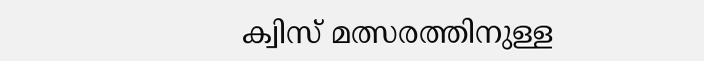ക്വിസ് മത്സരത്തിനുള്ള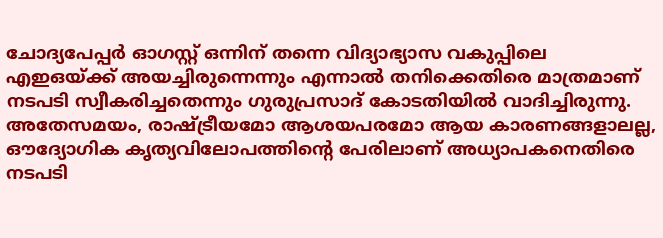ചോദ്യപേപ്പർ ഓഗസ്റ്റ് ഒന്നിന് തന്നെ വിദ്യാഭ്യാസ വകുപ്പിലെ എഇഒയ്ക്ക് അയച്ചിരുന്നെന്നും എന്നാൽ തനിക്കെതിരെ മാത്രമാണ് നടപടി സ്വീകരിച്ചതെന്നും ഗുരുപ്രസാദ് കോടതിയിൽ വാദിച്ചിരുന്നു.
അതേസമയം, രാഷ്ട്രീയമോ ആശയപരമോ ആയ കാരണങ്ങളാലല്ല, ഔദ്യോഗിക കൃത്യവിലോപത്തിന്റെ പേരിലാണ് അധ്യാപകനെതിരെ നടപടി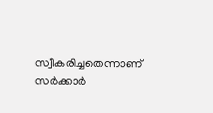സ്വീകരിച്ചതെന്നാണ് സർക്കാർ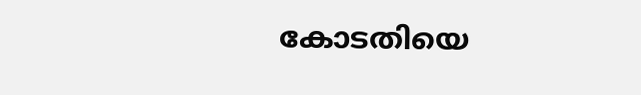കോടതിയെ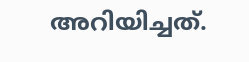അറിയിച്ചത്.